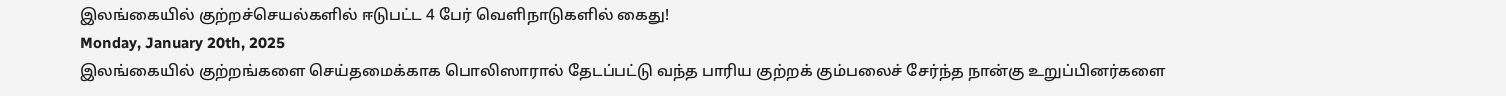இலங்கையில் குற்றச்செயல்களில் ஈடுபட்ட 4 பேர் வெளிநாடுகளில் கைது!
Monday, January 20th, 2025
இலங்கையில் குற்றங்களை செய்தமைக்காக பொலிஸாரால் தேடப்பட்டு வந்த பாரிய குற்றக் கும்பலைச் சேர்ந்த நான்கு உறுப்பினர்களை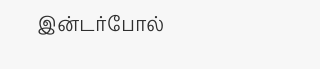இன்டர்போல்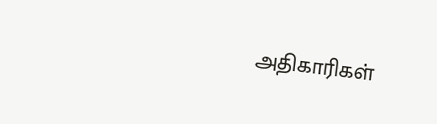அதிகாரிகள்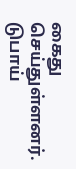கைது செய்துள்ளனர்.
டுபாய்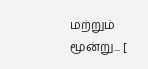மற்றும் மூன்று... [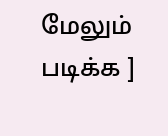மேலும் படிக்க ]